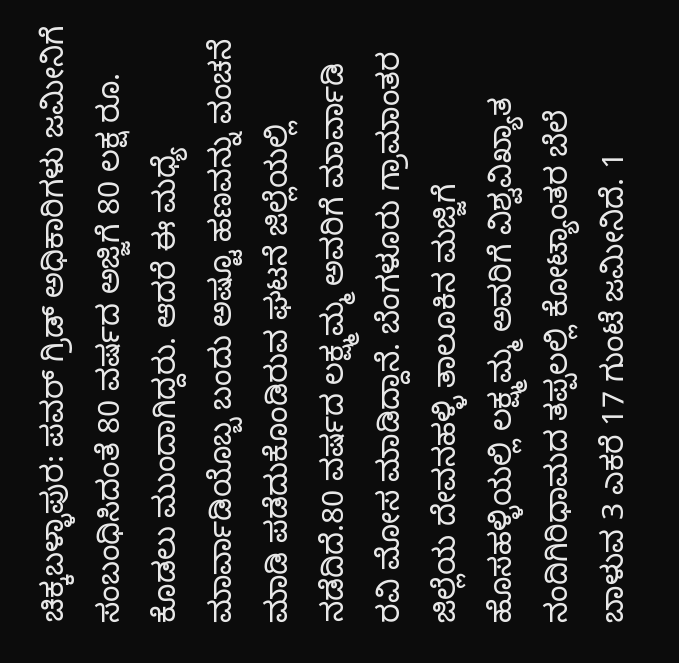ಚಿಕ್ಕಬಳ್ಳಾಪುರ: ಪವರ್ ಗ್ರಿಡ್ ಅಧಿಕಾರಿಗಳು ಜಮೀನಿಗೆ ಸಂಬಂಧಿಸಿದಂತೆ 80 ವರ್ಷದ ಅಜ್ಜಿಗೆ 80 ಲಕ್ಷ ರೂ. ಕೊಡಲು ಮುಂದಾಗಿದ್ದರು. ಆದರೆ ಈ ಮಧ್ಯೆ ಮಾರ್ವಾಡಿಯೊಬ್ಬ ಬಂದು ಅಷ್ಟೂ ಹಣವನ್ನು ವಂಚನೆ ಮಾಡಿ ಪಡೆದುಕೊಂಡಿರುವ ಘಟನೆ ಜಿಲ್ಲೆಯಲ್ಲಿ ನಡೆದಿದೆ.80 ವರ್ಷದ ಲಕ್ಷ್ಮಮ್ಮ ಅವರಿಗೆ ಮಾರ್ವಾಡಿ ರವಿ ಮೋಸ ಮಾಡಿದ್ದಾನೆ. ಬೆಂಗಳೂರು ಗ್ರಾಮಾಂತರ ಜಿಲ್ಲೆಯ ದೇವನಹಳ್ಳಿ ತಾಲೂಕಿನ ಮಜ್ಜಿಗೆ ಹೊಸಹಳ್ಳಿಯಲ್ಲಿ ಲಕ್ಷ್ಮಮ್ಮ ಅವರಿಗೆ ವಿಶ್ವವಿಖ್ಯಾತ ನಂದಿಗಿರಿಧಾಮದ ತಪ್ಪಲಲ್ಲಿ ಕೋಟ್ಯಾಂತರ ಬೆಲೆ ಬಾಳುವ 3 ಎಕರೆ 17 ಗುಂಟೆ ಜಮೀನಿದೆ. 1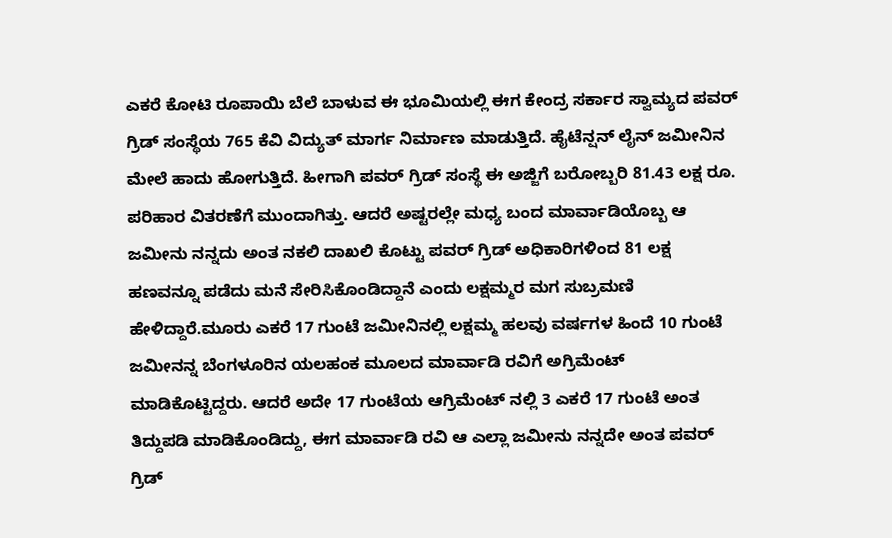ಎಕರೆ ಕೋಟಿ ರೂಪಾಯಿ ಬೆಲೆ ಬಾಳುವ ಈ ಭೂಮಿಯಲ್ಲಿ ಈಗ ಕೇಂದ್ರ ಸರ್ಕಾರ ಸ್ವಾಮ್ಯದ ಪವರ್ ಗ್ರಿಡ್ ಸಂಸ್ಥೆಯ 765 ಕೆವಿ ವಿದ್ಯುತ್ ಮಾರ್ಗ ನಿರ್ಮಾಣ ಮಾಡುತ್ತಿದೆ. ಹೈಟೆನ್ಷನ್ ಲೈನ್ ಜಮೀನಿನ ಮೇಲೆ ಹಾದು ಹೋಗುತ್ತಿದೆ. ಹೀಗಾಗಿ ಪವರ್ ಗ್ರಿಡ್ ಸಂಸ್ಥೆ ಈ ಅಜ್ಜಿಗೆ ಬರೋಬ್ಬರಿ 81.43 ಲಕ್ಷ ರೂ. ಪರಿಹಾರ ವಿತರಣೆಗೆ ಮುಂದಾಗಿತ್ತು. ಆದರೆ ಅಷ್ಟರಲ್ಲೇ ಮಧ್ಯ ಬಂದ ಮಾರ್ವಾಡಿಯೊಬ್ಬ ಆ ಜಮೀನು ನನ್ನದು ಅಂತ ನಕಲಿ ದಾಖಲಿ ಕೊಟ್ಟು ಪವರ್ ಗ್ರಿಡ್ ಅಧಿಕಾರಿಗಳಿಂದ 81 ಲಕ್ಷ ಹಣವನ್ನೂ ಪಡೆದು ಮನೆ ಸೇರಿಸಿಕೊಂಡಿದ್ದಾನೆ ಎಂದು ಲಕ್ಷಮ್ಮರ ಮಗ ಸುಬ್ರಮಣಿ ಹೇಳಿದ್ದಾರೆ.ಮೂರು ಎಕರೆ 17 ಗುಂಟೆ ಜಮೀನಿನಲ್ಲಿ ಲಕ್ಷಮ್ಮ ಹಲವು ವರ್ಷಗಳ ಹಿಂದೆ 10 ಗುಂಟೆ ಜಮೀನನ್ನ ಬೆಂಗಳೂರಿನ ಯಲಹಂಕ ಮೂಲದ ಮಾರ್ವಾಡಿ ರವಿಗೆ ಅಗ್ರಿಮೆಂಟ್ ಮಾಡಿಕೊಟ್ಟಿದ್ದರು. ಆದರೆ ಅದೇ 17 ಗುಂಟೆಯ ಆಗ್ರಿಮೆಂಟ್ ನಲ್ಲಿ 3 ಎಕರೆ 17 ಗುಂಟೆ ಅಂತ ತಿದ್ದುಪಡಿ ಮಾಡಿಕೊಂಡಿದ್ದು, ಈಗ ಮಾರ್ವಾಡಿ ರವಿ ಆ ಎಲ್ಲಾ ಜಮೀನು ನನ್ನದೇ ಅಂತ ಪವರ್ ಗ್ರಿಡ್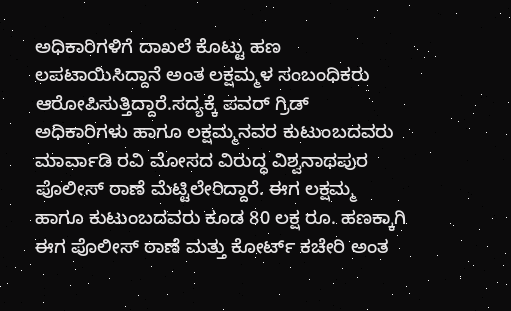ಅಧಿಕಾರಿಗಳಿಗೆ ದಾಖಲೆ ಕೊಟ್ಟು ಹಣ ಲಪಟಾಯಿಸಿದ್ದಾನೆ ಅಂತ ಲಕ್ಷಮ್ಮಳ ಸಂಬಂಧಿಕರು ಆರೋಪಿಸುತ್ತಿದ್ದಾರೆ.ಸದ್ಯಕ್ಕೆ ಪವರ್ ಗ್ರಿಡ್ ಅಧಿಕಾರಿಗಳು ಹಾಗೂ ಲಕ್ಷಮ್ಮನವರ ಕುಟುಂಬದವರು ಮಾರ್ವಾಡಿ ರವಿ ಮೋಸದ ವಿರುದ್ಧ ವಿಶ್ವನಾಥಪುರ ಪೊಲೀಸ್ ಠಾಣೆ ಮೆಟ್ಟಿಲೇರಿದ್ದಾರೆ. ಈಗ ಲಕ್ಷಮ್ಮ ಹಾಗೂ ಕುಟುಂಬದವರು ಕೂಡ 80 ಲಕ್ಷ ರೂ. ಹಣಕ್ಕಾಗಿ ಈಗ ಪೊಲೀಸ್ ಠಾಣೆ ಮತ್ತು ಕೋರ್ಟ್ ಕಚೇರಿ ಅಂತ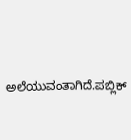ಅಲೆಯುವಂತಾಗಿದೆ.ಪಬ್ಲಿಕ್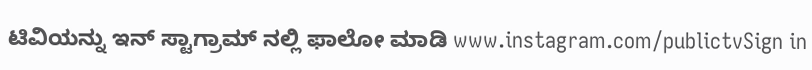ಟಿವಿಯನ್ನು ಇನ್ ಸ್ಟಾಗ್ರಾಮ್ ನಲ್ಲಿ ಫಾಲೋ ಮಾಡಿ www.instagram.com/publictvSign in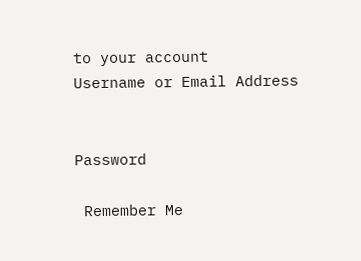to your account
Username or Email Address


Password

 Remember Me